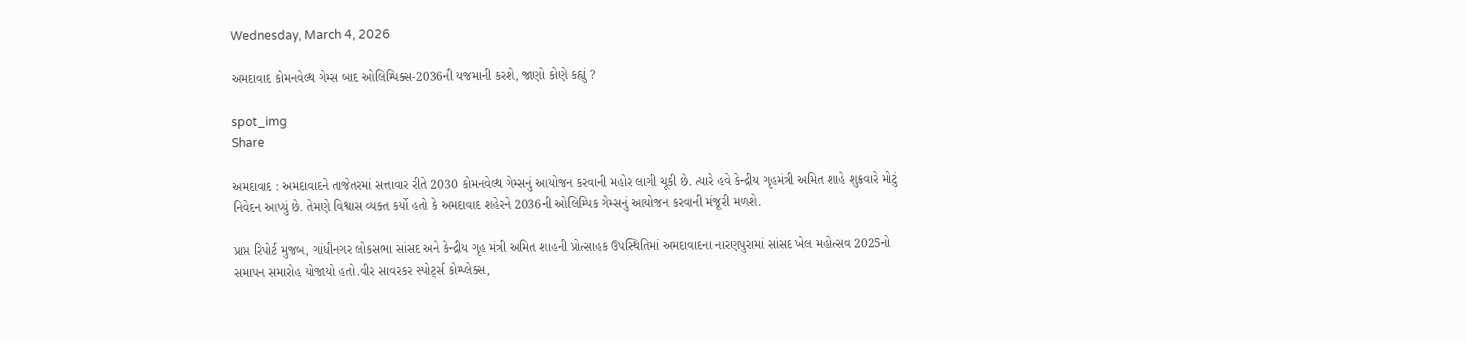Wednesday, March 4, 2026

અમદાવાદ કોમનવેલ્થ ગેમ્સ બાદ ઓલિમ્પિક્સ-2036ની યજમાની કરશે, જાણો કોણે કહ્યું ?

spot_img
Share

અમદાવાદ : અમદાવાદને તાજેતરમાં સત્તાવાર રીતે 2030 કોમનવેલ્થ ગેમ્સનું આયોજન કરવાની મહોર લાગી ચૂકી છે. ત્યારે હવે કેન્દ્રીય ગૃહમંત્રી અમિત શાહે શુક્રવારે મોટું નિવેદન આપ્યું છે. તેમણે વિશ્વાસ વ્યક્ત કર્યો હતો કે અમદાવાદ શહેરને 2036ની ઓલિમ્પિક ગેમ્સનું આયોજન કરવાની મંજૂરી મળશે.

પ્રાપ્ત રિપોર્ટ મુજબ, ગાંધીનગર લોકસભા સાંસદ અને કેન્દ્રીય ગૃહ મંત્રી અમિત શાહની પ્રોત્સાહક ઉપસ્થિતિમાં અમદાવાદના નારણપુરામાં સાંસદ ખેલ મહોત્સવ 2025નો સમાપન સમારોહ યોજાયો હતો.વીર સાવરકર સ્પોર્ટ્સ કોમ્પ્લેક્સ,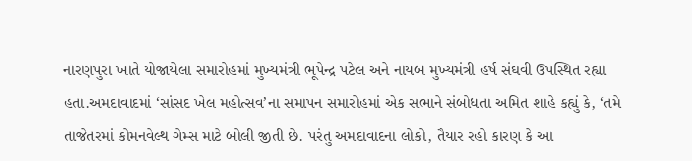નારણપુરા ખાતે યોજાયેલા સમારોહમાં મુખ્યમંત્રી ભૂપેન્દ્ર પટેલ અને નાયબ મુખ્યમંત્રી હર્ષ સંઘવી ઉપસ્થિત રહ્યા હતા.અમદાવાદમાં ‘સાંસદ ખેલ મહોત્સવ’ના સમાપન સમારોહમાં એક સભાને સંબોધતા અમિત શાહે કહ્યું કે, ‘તમે તાજેતરમાં કોમનવેલ્થ ગેમ્સ માટે બોલી જીતી છે. પરંતુ અમદાવાદના લોકો, તૈયાર રહો કારણ કે આ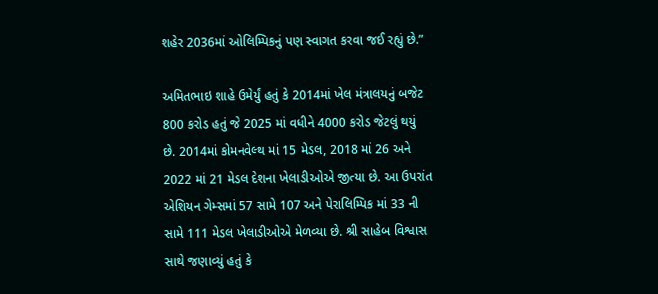શહેર 2036માં ઓલિમ્પિકનું પણ સ્વાગત કરવા જઈ રહ્યું છે.”

અમિતભાઇ શાહે ઉમેર્યું હતું કે 2014માં ખેલ મંત્રાલયનું બજેટ 800 કરોડ હતું જે 2025 માં વધીને 4000 કરોડ જેટલું થયું છે. 2014માં કોમનવેલ્થ માં 15 મેડલ, 2018 માં 26 અને 2022 માં 21 મેડલ દેશના ખેલાડીઓએ જીત્યા છે. આ ઉપરાંત એશિયન ગેમ્સમાં 57 સામે 107 અને પેરાલિમ્પિક માં 33 ની સામે 111 મેડલ ખેલાડીઓએ મેળવ્યા છે. શ્રી સાહેબ વિશ્વાસ સાથે જણાવ્યું હતું કે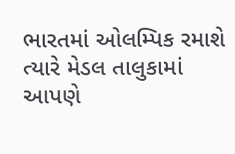ભારતમાં ઓલમ્પિક રમાશે ત્યારે મેડલ તાલુકામાં આપણે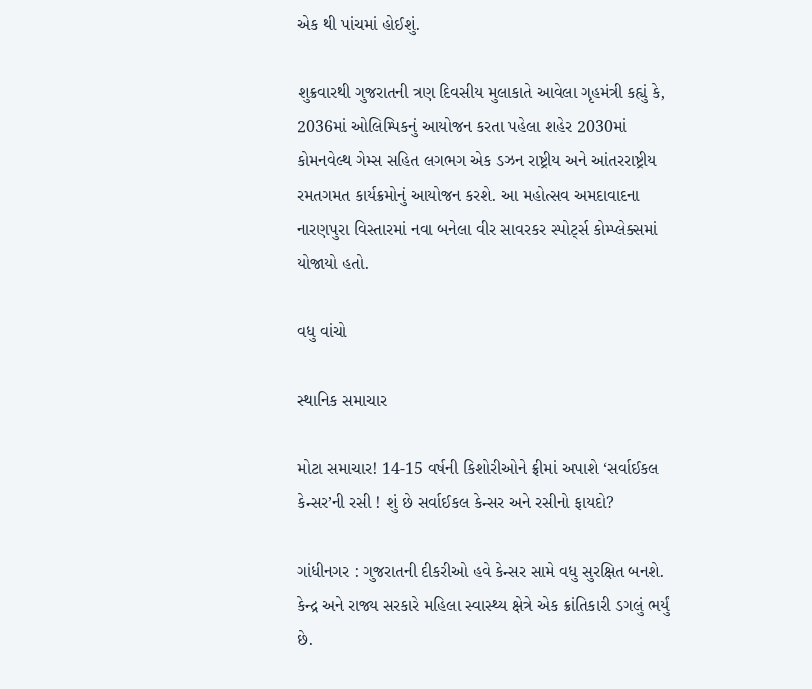એક થી પાંચમાં હોઈશું.

શુક્રવારથી ગુજરાતની ત્રણ દિવસીય મુલાકાતે આવેલા ગૃહમંત્રી કહ્યું કે, 2036માં ઓલિમ્પિકનું આયોજન કરતા પહેલા શહેર 2030માં કોમનવેલ્થ ગેમ્સ સહિત લગભગ એક ડઝન રાષ્ટ્રીય અને આંતરરાષ્ટ્રીય રમતગમત કાર્યક્રમોનું આયોજન કરશે. આ મહોત્સવ અમદાવાદના નારણપુરા વિસ્તારમાં નવા બનેલા વીર સાવરકર સ્પોર્ટ્સ કોમ્પ્લેક્સમાં યોજાયો હતો.

વધુ વાંચો

સ્થાનિક સમાચાર

મોટા સમાચાર! 14-15 વર્ષની કિશોરીઓને ફ્રીમાં અપાશે ‘સર્વાઈકલ કેન્સર’ની રસી ! શું છે સર્વાઈકલ કેન્સર અને રસીનો ફાયદો?

ગાંધીનગર : ગુજરાતની દીકરીઓ હવે કેન્સર સામે વધુ સુરક્ષિત બનશે. કેન્દ્ર અને રાજ્ય સરકારે મહિલા સ્વાસ્થ્ય ક્ષેત્રે એક ક્રાંતિકારી ડગલું ભર્યું છે.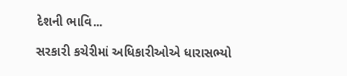દેશની ભાવિ...

સરકારી કચેરીમાં અધિકારીઓએ ધારાસભ્યો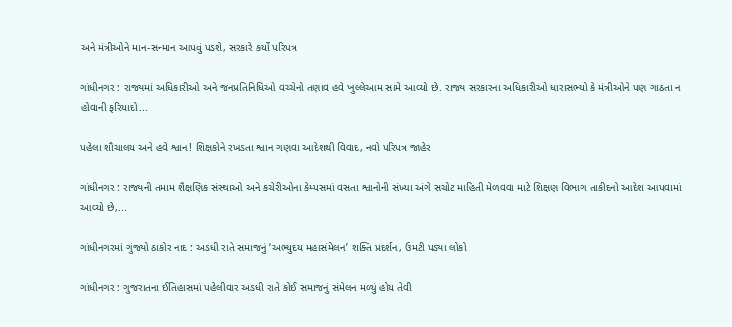અને મંત્રીઓને માન-સન્માન આપવું પડશે, સરકારે કર્યો પરિપત્ર

ગાંધીનગર : રાજ્યમાં અધિકારીઓ અને જનપ્રતિનિધિઓ વચ્ચેનો તણાવ હવે ખુલ્લેઆમ સામે આવ્યો છે. રાજ્ય સરકારના અધિકારીઓ ધારાસભ્યો કે મંત્રીઓને પણ ગાઠતા ન હોવાની ફરિયાદો...

પહેલા શૌચાલય અને હવે શ્વાન! શિક્ષકોને રખડતા શ્વાન ગણવા આદેશથી વિવાદ, નવો પરિપત્ર જાહેર

ગાંધીનગર : રાજ્યની તમામ શૈક્ષણિક સંસ્થાઓ અને કચેરીઓના કેમ્પસમાં વસતા શ્વાનોની સંખ્યા અંગે સચોટ માહિતી મેળવવા માટે શિક્ષણ વિભાગ તાકીદનો આદેશ આપવામાં આવ્યો છે,...

ગાંધીનગરમાં ગુંજ્યો ઠાકોર નાદ : અડધી રાતે સમાજનું ‘અભ્યુદય મહાસંમેલન’ શક્તિ પ્રદર્શન, ઉમટી પડ્યા લોકો

ગાંધીનગર : ગુજરાતના ઈતિહાસમાં પહેલીવાર અડધી રાતે કોઈ સમાજનું સંમેલન મળ્યું હોય તેવી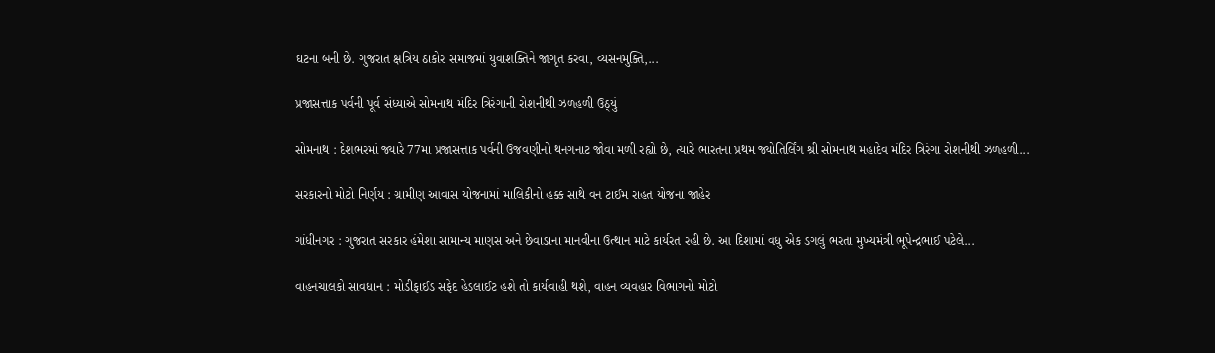ઘટના બની છે. ગુજરાત ક્ષત્રિય ઠાકોર સમાજમાં યુવાશક્તિને જાગૃત કરવા, વ્યસનમુક્તિ,...

પ્રજાસત્તાક પર્વની પૂર્વ સંધ્યાએ સોમનાથ મંદિર ત્રિરંગાની રોશનીથી ઝળહળી ઉઠ્યું

સોમનાથ : દેશભરમાં જ્યારે 77મા પ્રજાસત્તાક પર્વની ઉજવણીનો થનગનાટ જોવા મળી રહ્યો છે, ત્યારે ભારતના પ્રથમ જ્યોતિર્લિંગ શ્રી સોમનાથ મહાદેવ મંદિર ત્રિરંગા રોશનીથી ઝળહળી...

સરકારનો મોટો નિર્ણય : ગ્રામીણ આવાસ યોજનામાં માલિકીનો હક્ક સાથે વન ટાઈમ રાહત યોજના જાહેર

ગાંધીનગર : ગુજરાત સરકાર હંમેશા સામાન્ય માણસ અને છેવાડાના માનવીના ઉત્થાન માટે કાર્યરત રહી છે. આ દિશામાં વધુ એક ડગલું ભરતા મુખ્યમંત્રી ભૂપેન્દ્રભાઈ પટેલે...

વાહનચાલકો સાવધાન : મોડીફાઈડ સફેદ હેડલાઈટ હશે તો કાર્યવાહી થશે, વાહન વ્યવહાર વિભાગનો મોટો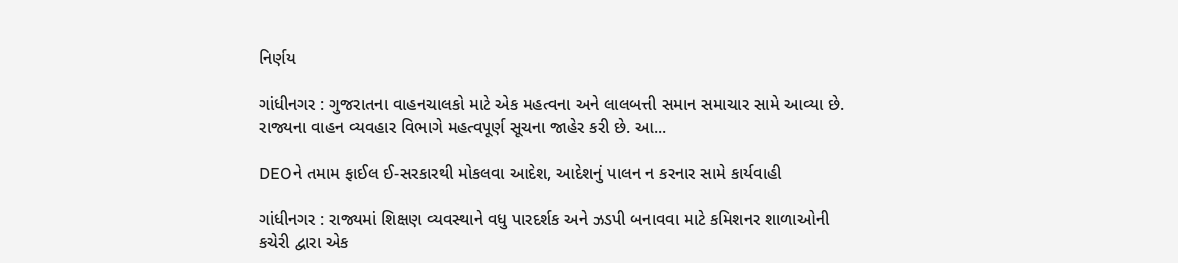નિર્ણય

ગાંધીનગર : ગુજરાતના વાહનચાલકો માટે એક મહત્વના અને લાલબત્તી સમાન સમાચાર સામે આવ્યા છે. રાજ્યના વાહન વ્યવહાર વિભાગે મહત્વપૂર્ણ સૂચના જાહેર કરી છે. આ...

DEOને તમામ ફાઈલ ઈ-સરકારથી મોકલવા આદેશ, આદેશનું પાલન ન કરનાર સામે કાર્યવાહી

ગાંધીનગર : રાજ્યમાં શિક્ષણ વ્યવસ્થાને વધુ પારદર્શક અને ઝડપી બનાવવા માટે કમિશનર શાળાઓની કચેરી દ્વારા એક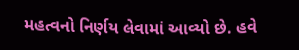મહત્વનો નિર્ણય લેવામાં આવ્યો છે. હવે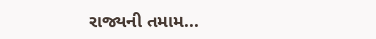રાજ્યની તમામ...